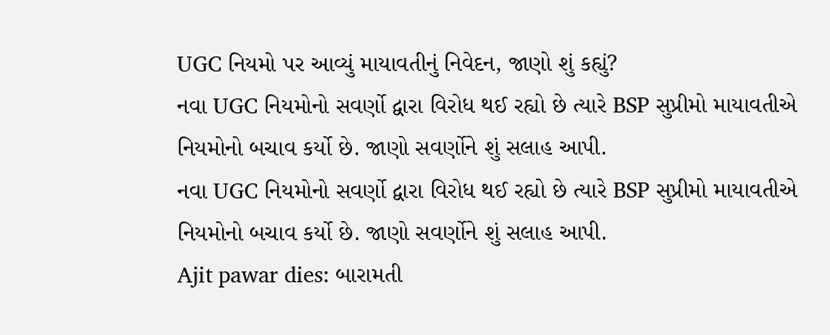UGC નિયમો પર આવ્યું માયાવતીનું નિવેદન, જાણો શું કહ્યું?
નવા UGC નિયમોનો સવર્ણો દ્વારા વિરોધ થઈ રહ્યો છે ત્યારે BSP સુપ્રીમો માયાવતીએ નિયમોનો બચાવ કર્યો છે. જાણો સવર્ણોને શું સલાહ આપી.
નવા UGC નિયમોનો સવર્ણો દ્વારા વિરોધ થઈ રહ્યો છે ત્યારે BSP સુપ્રીમો માયાવતીએ નિયમોનો બચાવ કર્યો છે. જાણો સવર્ણોને શું સલાહ આપી.
Ajit pawar dies: બારામતી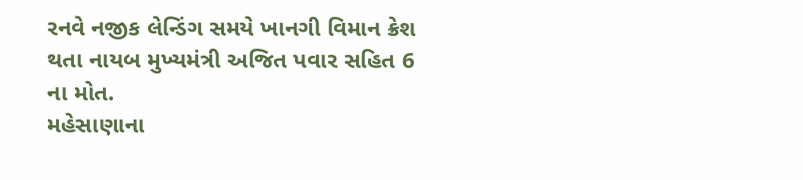રનવે નજીક લેન્ડિંગ સમયે ખાનગી વિમાન ક્રેશ થતા નાયબ મુખ્યમંત્રી અજિત પવાર સહિત 6 ના મોત.
મહેસાણાના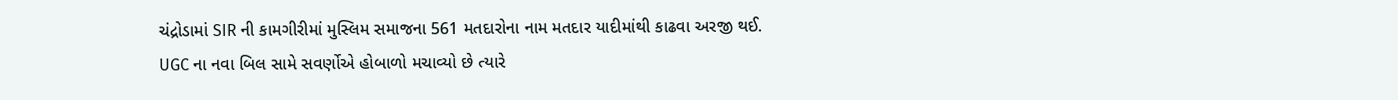ચંદ્રોડામાં SIR ની કામગીરીમાં મુસ્લિમ સમાજના 561 મતદારોના નામ મતદાર યાદીમાંથી કાઢવા અરજી થઈ.
UGC ના નવા બિલ સામે સવર્ણોએ હોબાળો મચાવ્યો છે ત્યારે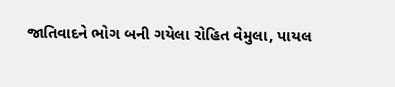જાતિવાદને ભોગ બની ગયેલા રોહિત વેમુલા, પાયલ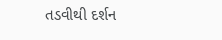તડવીથી દર્શન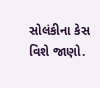સોલંકીના કેસ વિશે જાણો.